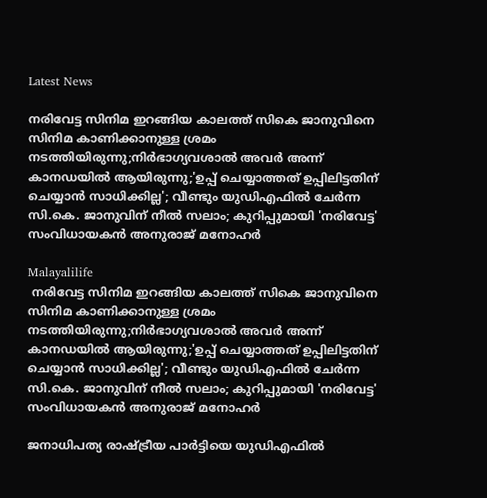Latest News

നരിവേട്ട സിനിമ ഇറങ്ങിയ കാലത്ത് സികെ ജാനുവിനെ സിനിമ കാണിക്കാനുള്ള ശ്രമം നടത്തിയിരുന്നു;നിര്‍ഭാഗ്യവശാല്‍ അവര്‍ അന്ന് കാനഡയില്‍ ആയിരുന്നു;'ഉപ്പ് ചെയ്യാത്തത് ഉപ്പിലിട്ടതിന് ചെയ്യാന്‍ സാധിക്കില്ല'; വീണ്ടും യുഡിഎഫില്‍ ചേര്‍ന്ന സി.കെ. ജാനുവിന് നീല്‍ സലാം; കുറിപ്പുമായി 'നരിവേട്ട' സംവിധായകന്‍ അനുരാജ് മനോഹര്‍

Malayalilife
 നരിവേട്ട സിനിമ ഇറങ്ങിയ കാലത്ത് സികെ ജാനുവിനെ സിനിമ കാണിക്കാനുള്ള ശ്രമം നടത്തിയിരുന്നു;നിര്‍ഭാഗ്യവശാല്‍ അവര്‍ അന്ന് കാനഡയില്‍ ആയിരുന്നു;'ഉപ്പ് ചെയ്യാത്തത് ഉപ്പിലിട്ടതിന് ചെയ്യാന്‍ സാധിക്കില്ല'; വീണ്ടും യുഡിഎഫില്‍ ചേര്‍ന്ന സി.കെ. ജാനുവിന് നീല്‍ സലാം; കുറിപ്പുമായി 'നരിവേട്ട' സംവിധായകന്‍ അനുരാജ് മനോഹര്‍

ജനാധിപത്യ രാഷ്ട്രീയ പാര്‍ട്ടിയെ യുഡിഎഫില്‍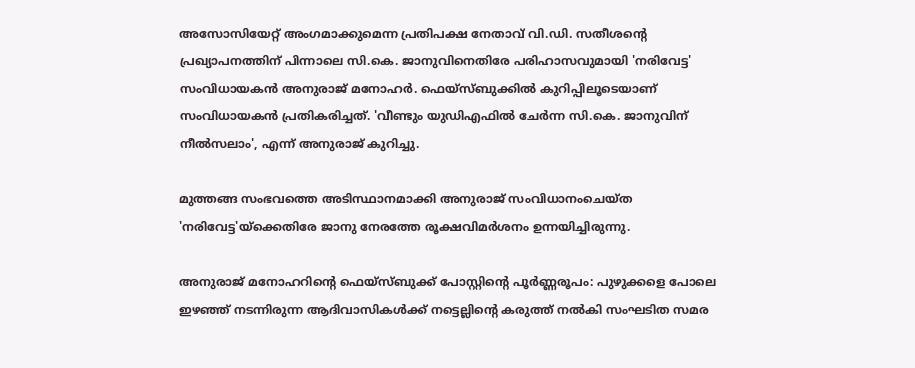അസോസിയേറ്റ് അംഗമാക്കുമെന്ന പ്രതിപക്ഷ നേതാവ് വി.ഡി. സതീശന്റെ പ്രഖ്യാപനത്തിന് പിന്നാലെ സി.കെ. ജാനുവിനെതിരേ പരിഹാസവുമായി 'നരിവേട്ട' സംവിധായകന്‍ അനുരാജ് മനോഹര്‍. ഫെയ്സ്ബുക്കില്‍ കുറിപ്പിലൂടെയാണ് സംവിധായകന്‍ പ്രതികരിച്ചത്. 'വീണ്ടും യുഡിഎഫില്‍ ചേര്‍ന്ന സി.കെ. ജാനുവിന് നീല്‍സലാം', എന്ന് അനുരാജ് കുറിച്ചു.

മുത്തങ്ങ സംഭവത്തെ അടിസ്ഥാനമാക്കി അനുരാജ് സംവിധാനംചെയ്ത 'നരിവേട്ട'യ്ക്കെതിരേ ജാനു നേരത്തേ രൂക്ഷവിമര്‍ശനം ഉന്നയിച്ചിരുന്നു.

അനുരാജ് മനോഹറിന്റെ ഫെയ്സ്ബുക്ക് പോസ്റ്റിന്റെ പൂര്‍ണ്ണരൂപം: പുഴുക്കളെ പോലെ ഇഴഞ്ഞ് നടന്നിരുന്ന ആദിവാസികള്‍ക്ക് നട്ടെല്ലിന്റെ കരുത്ത് നല്‍കി സംഘടിത സമര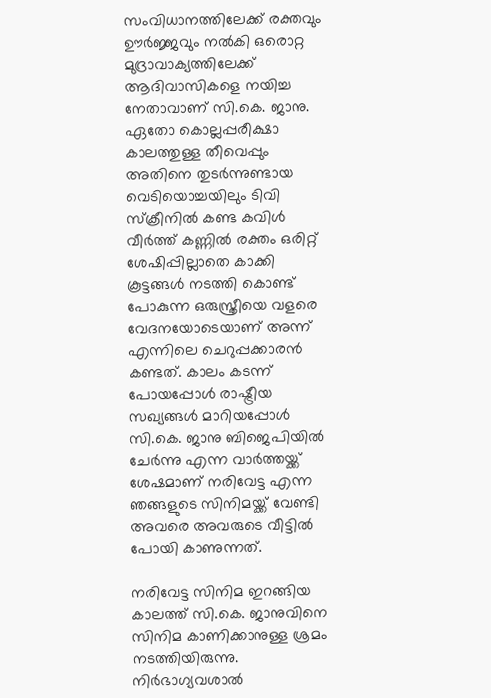സംവിധാനത്തിലേക്ക് രക്തവും ഊര്‍ജ്ജവും നല്‍കി ഒരൊറ്റ മുദ്രാവാക്യത്തിലേക്ക് ആദിവാസികളെ നയിച്ച നേതാവാണ് സി.കെ. ജാനു. ഏതോ കൊല്ലപ്പരീക്ഷാ കാലത്തുള്ള തീവെപ്പും അതിനെ തുടര്‍ന്നുണ്ടായ വെടിയൊച്ചയിലും ടിവി സ്‌ക്രീനില്‍ കണ്ട കവിള്‍ വീര്‍ത്ത് കണ്ണില്‍ രക്തം ഒരിറ്റ് ശേഷിപ്പില്ലാതെ കാക്കി കൂട്ടങ്ങള്‍ നടത്തി കൊണ്ട് പോകുന്ന ഒരുസ്ത്രീയെ വളരെ വേദനയോടെയാണ് അന്ന് എന്നിലെ ചെറുപ്പക്കാരന്‍ കണ്ടത്. കാലം കടന്ന് പോയപ്പോള്‍ രാഷ്ട്രീയ സഖ്യങ്ങള്‍ മാറിയപ്പോള്‍ സി.കെ. ജാനു ബിജെപിയില്‍ ചേര്‍ന്നു എന്ന വാര്‍ത്തയ്ക്ക് ശേഷമാണ് നരിവേട്ട എന്ന ഞങ്ങളുടെ സിനിമയ്ക്ക് വേണ്ടി അവരെ അവരുടെ വീട്ടില്‍ പോയി കാണുന്നത്.

നരിവേട്ട സിനിമ ഇറങ്ങിയ കാലത്ത് സി.കെ. ജാനുവിനെ സിനിമ കാണിക്കാനുള്ള ശ്രമം നടത്തിയിരുന്നു. നിര്‍ഭാഗ്യവശാല്‍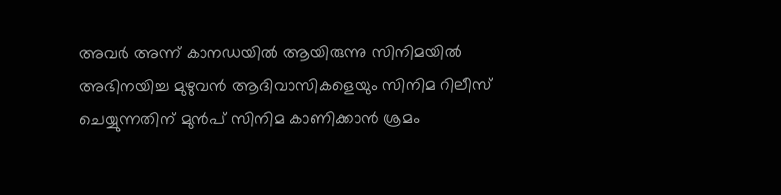അവര്‍ അന്ന് കാനഡയില്‍ ആയിരുന്നു സിനിമയില്‍ അഭിനയിച്ച മുഴുവന്‍ ആദിവാസികളെയും സിനിമ റിലീസ് ചെയ്യുന്നതിന് മുന്‍പ് സിനിമ കാണിക്കാന്‍ ശ്രമം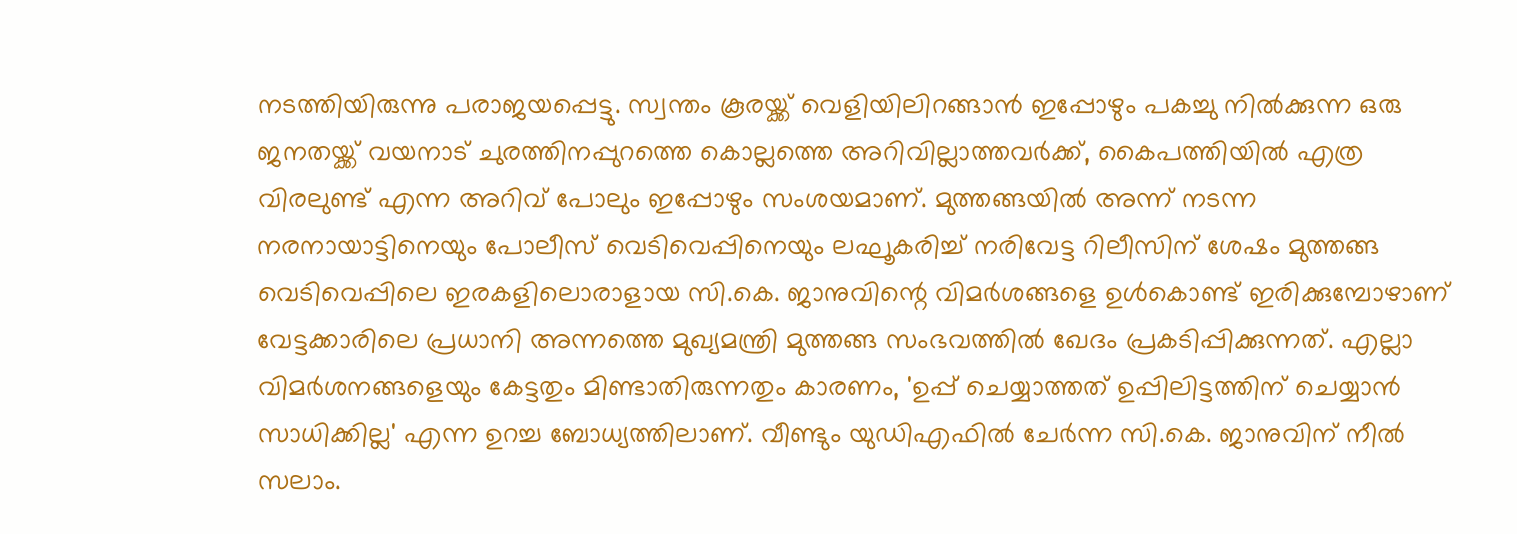നടത്തിയിരുന്നു പരാജയപ്പെട്ടു. സ്വന്തം കൂരയ്ക്ക് വെളിയിലിറങ്ങാന്‍ ഇപ്പോഴും പകച്ചു നില്‍ക്കുന്ന ഒരു ജനതയ്ക്ക് വയനാട് ചുരത്തിനപ്പുറത്തെ കൊല്ലത്തെ അറിവില്ലാത്തവര്‍ക്ക്, കൈപത്തിയില്‍ എത്ര വിരലുണ്ട് എന്ന അറിവ് പോലും ഇപ്പോഴും സംശയമാണ്. മുത്തങ്ങയില്‍ അന്ന് നടന്ന നരനായാട്ടിനെയും പോലീസ് വെടിവെപ്പിനെയും ലഘൂകരിച്ച് നരിവേട്ട റിലീസിന് ശേഷം മുത്തങ്ങ വെടിവെപ്പിലെ ഇരകളിലൊരാളായ സി.കെ. ജാനുവിന്റെ വിമര്‍ശങ്ങളെ ഉള്‍കൊണ്ട് ഇരിക്കുമ്പോഴാണ് വേട്ടക്കാരിലെ പ്രധാനി അന്നത്തെ മുഖ്യമന്ത്രി മുത്തങ്ങ സംഭവത്തില്‍ ഖേദം പ്രകടിപ്പിക്കുന്നത്. എല്ലാ വിമര്‍ശനങ്ങളെയും കേട്ടതും മിണ്ടാതിരുന്നതും കാരണം, 'ഉപ്പ് ചെയ്യാത്തത് ഉപ്പിലിട്ടത്തിന് ചെയ്യാന്‍ സാധിക്കില്ല' എന്ന ഉറച്ച ബോധ്യത്തിലാണ്. വീണ്ടും യുഡിഎഫില്‍ ചേര്‍ന്ന സി.കെ. ജാനുവിന് നീല്‍ സലാം.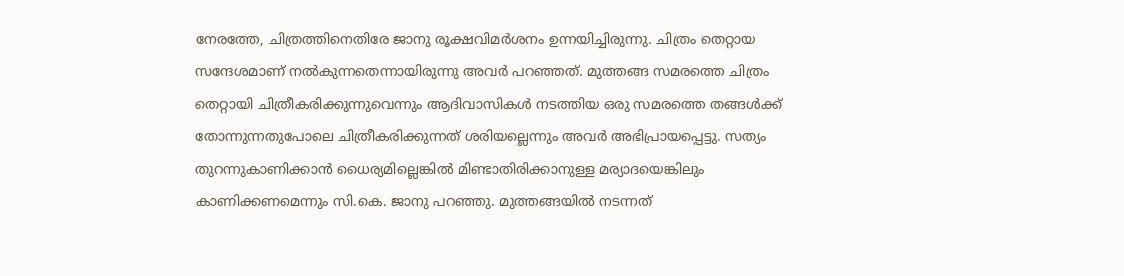നേരത്തേ, ചിത്രത്തിനെതിരേ ജാനു രൂക്ഷവിമര്‍ശനം ഉന്നയിച്ചിരുന്നു. ചിത്രം തെറ്റായ സന്ദേശമാണ് നല്‍കുന്നതെന്നായിരുന്നു അവര്‍ പറഞ്ഞത്. മുത്തങ്ങ സമരത്തെ ചിത്രം തെറ്റായി ചിത്രീകരിക്കുന്നുവെന്നും ആദിവാസികള്‍ നടത്തിയ ഒരു സമരത്തെ തങ്ങള്‍ക്ക് തോന്നുന്നതുപോലെ ചിത്രീകരിക്കുന്നത് ശരിയല്ലെന്നും അവര്‍ അഭിപ്രായപ്പെട്ടു. സത്യം തുറന്നുകാണിക്കാന്‍ ധൈര്യമില്ലെങ്കില്‍ മിണ്ടാതിരിക്കാനുള്ള മര്യാദയെങ്കിലും കാണിക്കണമെന്നും സി.കെ. ജാനു പറഞ്ഞു. മുത്തങ്ങയില്‍ നടന്നത്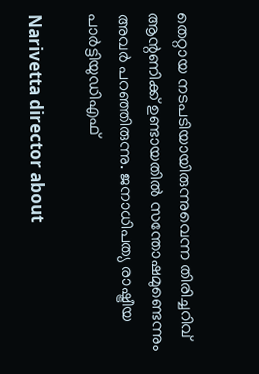തെറ്റായ നടപടിയായിരുന്നുവെന്ന തിരിച്ചറിവ് ആന്റണിക്ക് ഉണ്ടായതില്‍ സന്തോഷമുണ്ടെന്നും അവര്‍ പറഞ്ഞിരുന്നു. ജനാധിപത്യ രാഷ്ട്രീയ പാര്‍ട്ടിയുഡിഎഫ്

Narivetta director about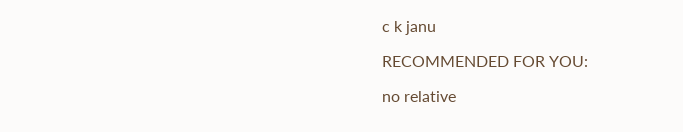c k janu

RECOMMENDED FOR YOU:

no relative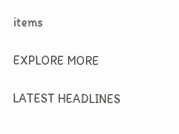items

EXPLORE MORE

LATEST HEADLINES